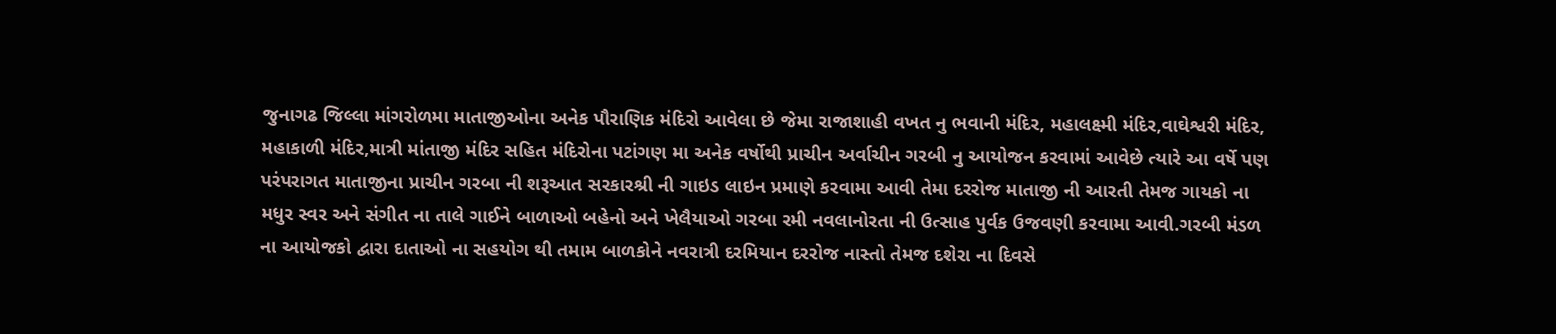જુનાગઢ જિલ્લા માંગરોળમા માતાજીઓના અનેક પૌરાણિક મંદિરો આવેલા છે જેમા રાજાશાહી વખત નુ ભવાની મંદિર, મહાલક્ષ્મી મંદિર,વાઘેશ્વરી મંદિર, મહાકાળી મંદિર,માત્રી માંતાજી મંદિર સહિત મંદિરોના પટાંગણ મા અનેક વર્ષોથી પ્રાચીન અર્વાચીન ગરબી નુ આયોજન કરવામાં આવેછે ત્યારે આ વર્ષે પણ પરંપરાગત માતાજીના પ્રાચીન ગરબા ની શરૂઆત સરકારશ્રી ની ગાઇડ લાઇન પ્રમાણે કરવામા આવી તેમા દરરોજ માતાજી ની આરતી તેમજ ગાયકો ના મધુર સ્વર અને સંગીત ના તાલે ગાઈને બાળાઓ બહેનો અને ખેલૈયાઓ ગરબા રમી નવલાનોરતા ની ઉત્સાહ પુર્વક ઉજવણી કરવામા આવી.ગરબી મંડળ ના આયોજકો દ્વારા દાતાઓ ના સહયોગ થી તમામ બાળકોને નવરાત્રી દરમિયાન દરરોજ નાસ્તો તેમજ દશેરા ના દિવસે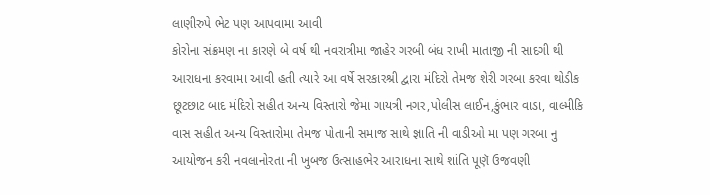લાણીરુપે ભેટ પણ આપવામા આવી
કોરોના સંક્રમણ ના કારણે બે વર્ષ થી નવરાત્રીમા જાહેર ગરબી બંધ રાખી માતાજી ની સાદગી થી આરાધના કરવામા આવી હતી ત્યારે આ વર્ષે સરકારશ્રી દ્વારા મંદિરો તેમજ શેરી ગરબા કરવા થોડીક છૂટછાટ બાદ મંદિરો સહીત અન્ય વિસ્તારો જેમા ગાયત્રી નગર,પોલીસ લાઈન,કુંભાર વાડા, વાલ્મીકિ વાસ સહીત અન્ય વિસ્તારોમા તેમજ પોતાની સમાજ સાથે જ્ઞાતિ ની વાડીઓ મા પણ ગરબા નુ આયોજન કરી નવલાનોરતા ની ખુબજ ઉત્સાહભેર આરાધના સાથે શાંતિ પૂણૅ ઉજવણી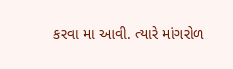કરવા મા આવી. ત્યારે માંગરોળ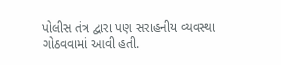પોલીસ તંત્ર દ્વારા પણ સરાહનીય વ્યવસ્થા ગોઠવવામાં આવી હતી.